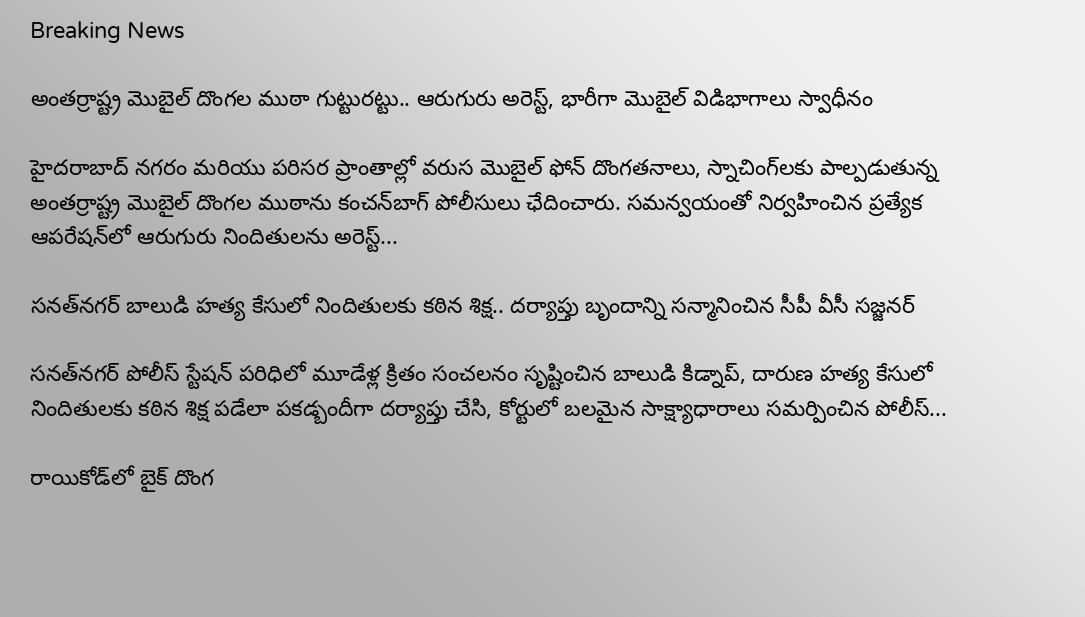Breaking News

అంతర్రాష్ట్ర మొబైల్ దొంగల ముఠా గుట్టురట్టు.. ఆరుగురు అరెస్ట్, భారీగా మొబైల్ విడిభాగాలు స్వాధీనం

హైదరాబాద్ నగరం మరియు పరిసర ప్రాంతాల్లో వరుస మొబైల్ ఫోన్ దొంగతనాలు, స్నాచింగ్‌లకు పాల్పడుతున్న అంతర్రాష్ట్ర మొబైల్ దొంగల ముఠాను కంచన్‌బాగ్ పోలీసులు ఛేదించారు. సమన్వయంతో నిర్వహించిన ప్రత్యేక ఆపరేషన్‌లో ఆరుగురు నిందితులను అరెస్ట్...

సనత్‌నగర్ బాలుడి హత్య కేసులో నిందితులకు కఠిన శిక్ష.. దర్యాప్తు బృందాన్ని సన్మానించిన సీపీ వీసీ సజ్జనర్

సనత్‌నగర్ పోలీస్ స్టేషన్ పరిధిలో మూడేళ్ల క్రితం సంచలనం సృష్టించిన బాలుడి కిడ్నాప్, దారుణ హత్య కేసులో నిందితులకు కఠిన శిక్ష పడేలా పకడ్బందీగా దర్యాప్తు చేసి, కోర్టులో బలమైన సాక్ష్యాధారాలు సమర్పించిన పోలీస్...

రాయికోడ్‌లో బైక్ దొంగ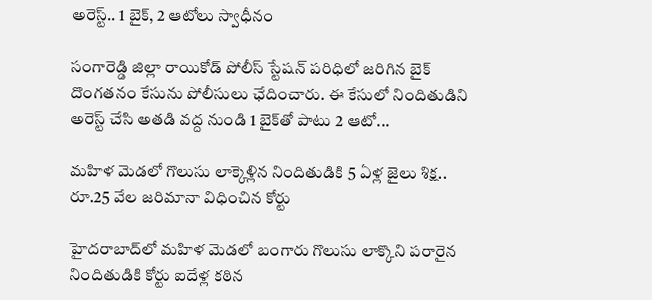అరెస్ట్.. 1 బైక్, 2 ఆటోలు స్వాధీనం

సంగారెడ్డి జిల్లా రాయికోడ్ పోలీస్ స్టేషన్ పరిధిలో జరిగిన బైక్ దొంగతనం కేసును పోలీసులు ఛేదించారు. ఈ కేసులో నిందితుడిని అరెస్ట్ చేసి అతడి వద్ద నుండి 1 బైక్‌తో పాటు 2 ఆటో...

మహిళ మెడలో గొలుసు లాక్కెళ్లిన నిందితుడికి 5 ఏళ్ల జైలు శిక్ష.. రూ.25 వేల జరిమానా విధించిన కోర్టు

హైదరాబాద్‌లో మహిళ మెడలో బంగారు గొలుసు లాక్కొని పరారైన నిందితుడికి కోర్టు ఐదేళ్ల కఠిన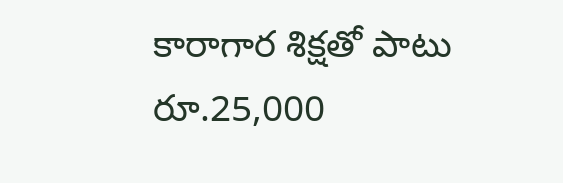కారాగార శిక్షతో పాటు రూ.25,000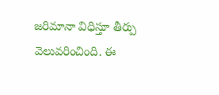జరిమానా విధిస్తూ తీర్పు వెలువరించింది. ఈ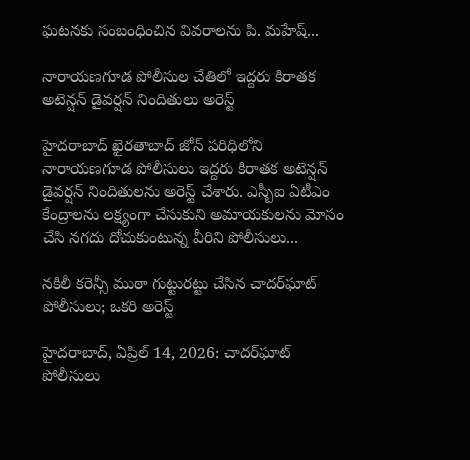ఘటనకు సంబంధించిన వివరాలను పి. మహేష్...

నారాయణగూడ పోలీసుల చేతిలో ఇద్దరు కిరాతక అటెన్షన్ డైవర్షన్ నిందితులు అరెస్ట్

హైదరాబాద్ ఖైరతాబాద్ జోన్ పరిధిలోని నారాయణగూడ పోలీసులు ఇద్దరు కిరాతక అటెన్షన్ డైవర్షన్ నిందితులను అరెస్ట్ చేశారు. ఎస్బీఐ ఏటీఎం కేంద్రాలను లక్ష్యంగా చేసుకుని అమాయకులను మోసం చేసి నగదు దోచుకుంటున్న వీరిని పోలీసులు...

నకిలీ కరెన్సీ ముఠా గుట్టురట్టు చేసిన చాదర్‌ఘాట్ పోలీసులు; ఒకరి అరెస్ట్

హైదరాబాద్, ఏప్రిల్ 14, 2026: చాదర్‌ఘాట్ పోలీసులు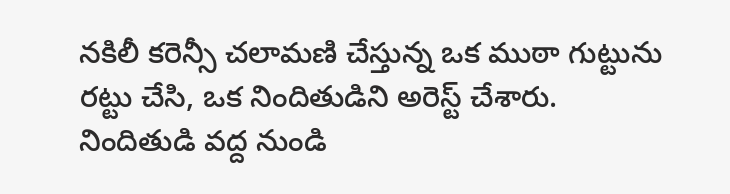నకిలీ కరెన్సీ చలామణి చేస్తున్న ఒక ముఠా గుట్టును రట్టు చేసి, ఒక నిందితుడిని అరెస్ట్ చేశారు. నిందితుడి వద్ద నుండి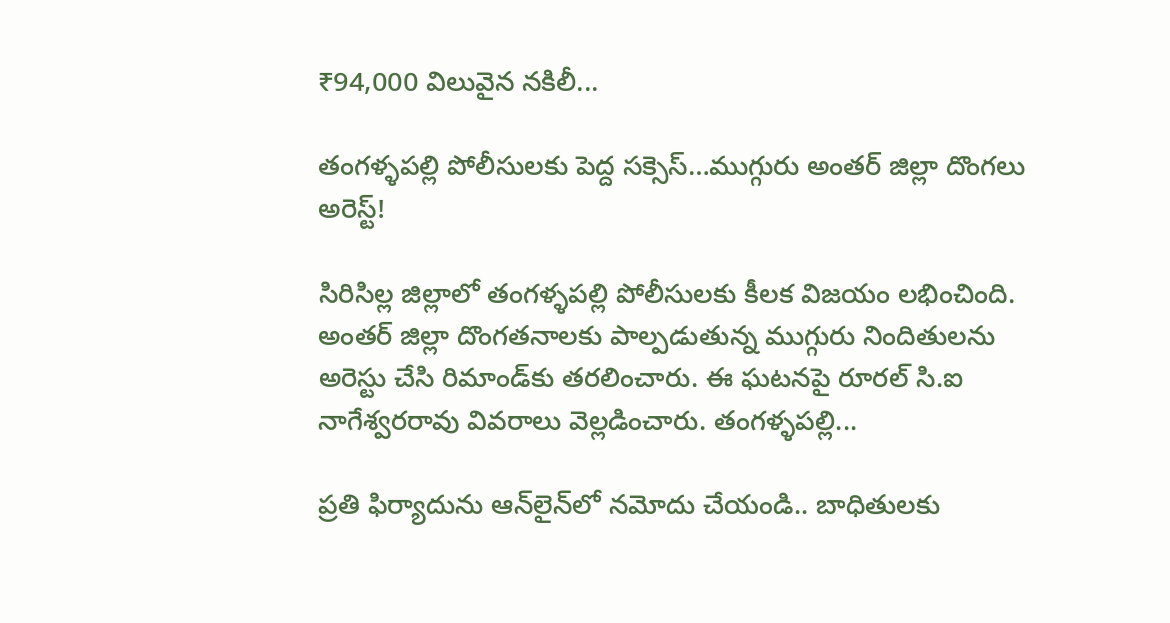₹94,000 విలువైన నకిలీ...

తంగళ్ళపల్లి పోలీసులకు పెద్ద సక్సెస్…ముగ్గురు అంతర్ జిల్లా దొంగలు అరెస్ట్!

సిరిసిల్ల జిల్లాలో తంగళ్ళపల్లి పోలీసులకు కీలక విజయం లభించింది. అంతర్ జిల్లా దొంగతనాలకు పాల్పడుతున్న ముగ్గురు నిందితులను అరెస్టు చేసి రిమాండ్‌కు తరలించారు. ఈ ఘటనపై రూరల్ సి.ఐ నాగేశ్వరరావు వివరాలు వెల్లడించారు. తంగళ్ళపల్లి...

ప్రతి ఫిర్యాదును ఆన్‌లైన్‌లో నమోదు చేయండి.. బాధితులకు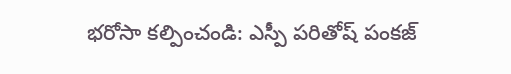భరోసా కల్పించండి: ఎస్పీ పరితోష్ పంకజ్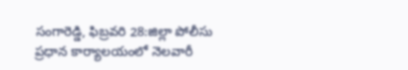సంగారెడ్డి, ఫిబ్రవరి 28:జిల్లా పోలీసు ప్రధాన కార్యాలయంలో నెలవారీ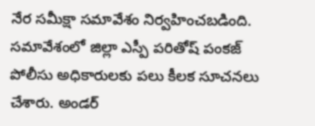నేర సమీక్షా సమావేశం నిర్వహించబడింది. సమావేశంలో జిల్లా ఎస్పీ పరితోష్ పంకజ్ పోలీసు అధికారులకు పలు కీలక సూచనలు చేశారు. అండర్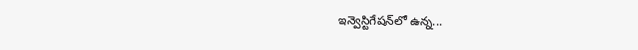ఇన్వెస్టిగేషన్‌లో ఉన్న...